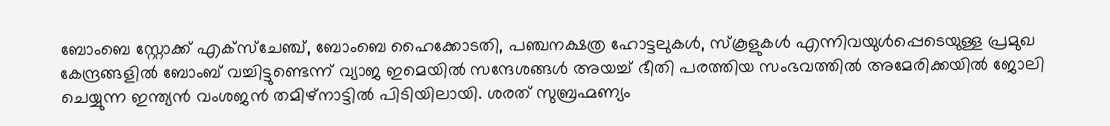ബോംബെ സ്റ്റോക്ക് എക്സ്ചേഞ്ച്, ബോംബെ ഹൈക്കോടതി, പഞ്ചനക്ഷത്ര ഹോട്ടലുകൾ, സ്കൂളുകൾ എന്നിവയുൾപ്പെടെയുള്ള പ്രമുഖ കേന്ദ്രങ്ങളിൽ ബോംബ് വച്ചിട്ടുണ്ടെന്ന് വ്യാജ ഇമെയിൽ സന്ദേശങ്ങൾ അയച്ച് ഭീതി പരത്തിയ സംഭവത്തിൽ അമേരിക്കയിൽ ജോലി ചെയ്യുന്ന ഇന്ത്യൻ വംശജൻ തമിഴ്നാട്ടിൽ പിടിയിലായി. ശരത് സുബ്രഹ്മണ്യം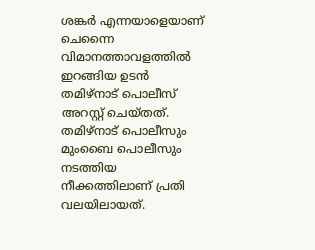ശങ്കർ എന്നയാളെയാണ് ചെന്നൈ വിമാനത്താവളത്തിൽ ഇറങ്ങിയ ഉടൻ തമിഴ്നാട് പൊലീസ് അറസ്റ്റ് ചെയ്തത്. തമിഴ്നാട് പൊലീസും മുംബൈ പൊലീസും നടത്തിയ നീക്കത്തിലാണ് പ്രതി വലയിലായത്.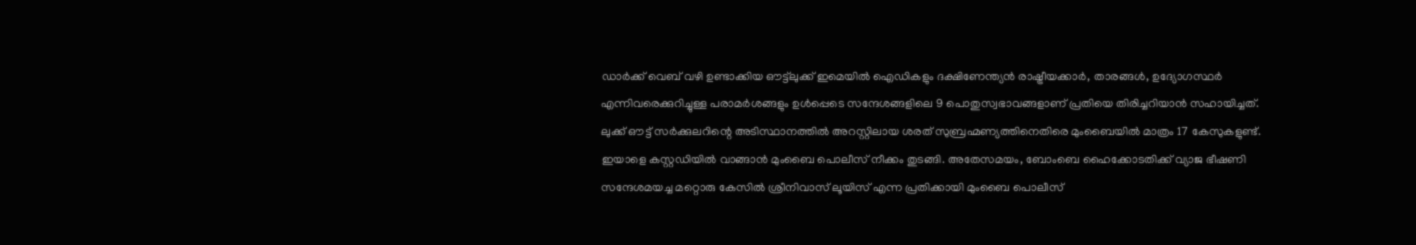ഡാർക്ക് വെബ് വഴി ഉണ്ടാക്കിയ ഔട്ട്ലുക്ക് ഇമെയിൽ ഐഡികളും ദക്ഷിണേന്ത്യൻ രാഷ്ട്രീയക്കാർ, താരങ്ങൾ, ഉദ്യോഗസ്ഥർ എന്നിവരെക്കുറിച്ചുള്ള പരാമർശങ്ങളും ഉൾപ്പെടെ സന്ദേശങ്ങളിലെ 9 പൊതുസ്വഭാവങ്ങളാണ് പ്രതിയെ തിരിച്ചറിയാൻ സഹായിച്ചത്.
ലുക്ക് ഔട്ട് സർക്കുലറിന്റെ അടിസ്ഥാനത്തിൽ അറസ്റ്റിലായ ശരത് സുബ്രഹ്മണ്യത്തിനെതിരെ മുംബൈയിൽ മാത്രം 17 കേസുകളുണ്ട്. ഇയാളെ കസ്റ്റഡിയിൽ വാങ്ങാൻ മുംബൈ പൊലീസ് നീക്കം തുടങ്ങി. അതേസമയം, ബോംബെ ഹൈക്കോടതിക്ക് വ്യാജ ഭീഷണി സന്ദേശമയച്ച മറ്റൊരു കേസിൽ ശ്രീനിവാസ് ലൂയിസ് എന്ന പ്രതിക്കായി മുംബൈ പൊലീസ്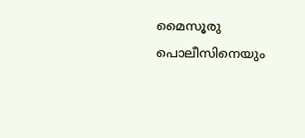മൈസൂരു പൊലീസിനെയും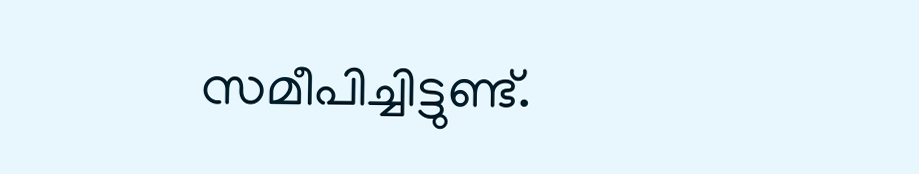സമീപിച്ചിട്ടുണ്ട്.